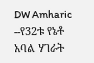DW Amharic --የ32ቱ የኔቶ አባል ሃገራት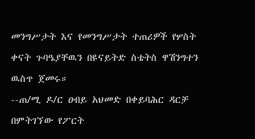መንግሥታት እና የመንግሥታት ተጠሪዎች የሦስት ቀናት ጉባዔያቸዉን በዩናይትድ ስቴትስ ዋሽንግተን ዉስጥ ጀመሩ።
--ጠ/ሚ ዶ/ር ዐብይ አህመድ በቀይባሕር ዳርቻ በምትገኘው የፖርት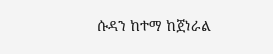ሱዳን ከተማ ከጀነራል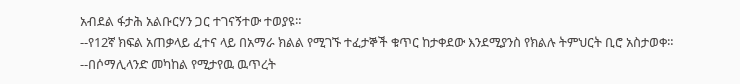አብደል ፋታሕ አልቡርሃን ጋር ተገናኝተው ተወያዩ።
--የ12ኛ ክፍል አጠቃላይ ፈተና ላይ በአማራ ክልል የሚገኙ ተፈታኞች ቁጥር ከታቀደው እንደሚያንስ የክልሉ ትምህርት ቢሮ አስታወቀ።
--በሶማሊላንድ መካከል የሚታየዉ ዉጥረት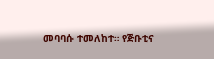መባባሱ ተመለከተ። የጅቡቲና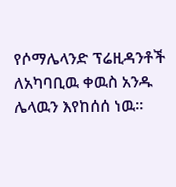የሶማሌላንድ ፕሬዚዳንቶች ለአካባቢዉ ቀዉስ አንዱ ሌላዉን እየከሰሰ ነዉ።